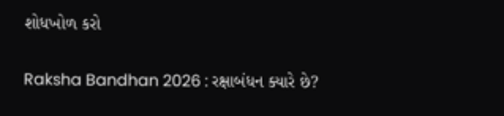શોધખોળ કરો

Raksha Bandhan 2026 : રક્ષાબંધન ક્યારે છે?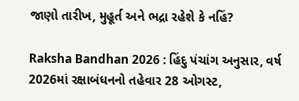જાણો તારીખ, મુહૂર્ત અને ભદ્રા રહેશે કે નહિં?

Raksha Bandhan 2026 : હિંદુ પંચાંગ અનુસાર, વર્ષ 2026માં રક્ષાબંધનનો તહેવાર 28 ઓગસ્ટ,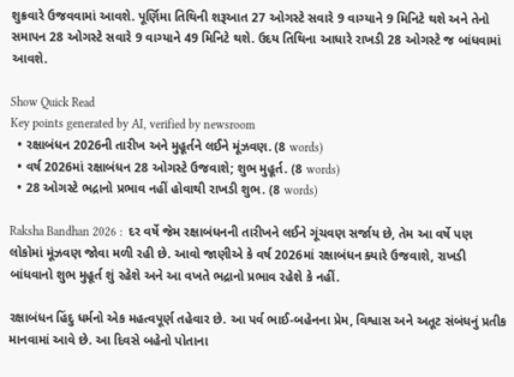શુક્રવારે ઉજવવામાં આવશે. પૂર્ણિમા તિથિની શરૂઆત 27 ઓગસ્ટે સવારે 9 વાગ્યાને 9 મિનિટે થશે અને તેનો સમાપન 28 ઓગસ્ટે સવારે 9 વાગ્યાને 49 મિનિટે થશે. ઉદય તિથિના આધારે રાખડી 28 ઓગસ્ટે જ બાંધવામાં આવશે.

Show Quick Read
Key points generated by AI, verified by newsroom
  • રક્ષાબંધન 2026ની તારીખ અને મુહૂર્તને લઈને મૂંઝવણ. (8 words)
  • વર્ષ 2026માં રક્ષાબંધન 28 ઓગસ્ટે ઉજવાશે; શુભ મુહૂર્ત. (8 words)
  • 28 ઓગસ્ટે ભદ્રાનો પ્રભાવ નહીં હોવાથી રાખડી શુભ. (8 words)

Raksha Bandhan 2026 :  દર વર્ષે જેમ રક્ષાબંધનની તારીખને લઈને ગૂંચવણ સર્જાય છે, તેમ આ વર્ષે પણ લોકોમાં મૂંઝવણ જોવા મળી રહી છે. આવો જાણીએ કે વર્ષ 2026માં રક્ષાબંધન ક્યારે ઉજવાશે, રાખડી બાંધવાનો શુભ મુહૂર્ત શું રહેશે અને આ વખતે ભદ્રાનો પ્રભાવ રહેશે કે નહીં.

રક્ષાબંધન હિંદુ ધર્મનો એક મહત્વપૂર્ણ તહેવાર છે. આ પર્વ ભાઈ-બહેનના પ્રેમ, વિશ્વાસ અને અતૂટ સંબંધનું પ્રતીક માનવામાં આવે છે. આ દિવસે બહેનો પોતાના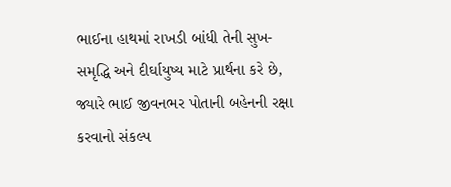ભાઈના હાથમાં રાખડી બાંધી તેની સુખ-સમૃદ્ધિ અને દીર્ઘાયુષ્ય માટે પ્રાર્થના કરે છે, જ્યારે ભાઈ જીવનભર પોતાની બહેનની રક્ષા કરવાનો સંકલ્પ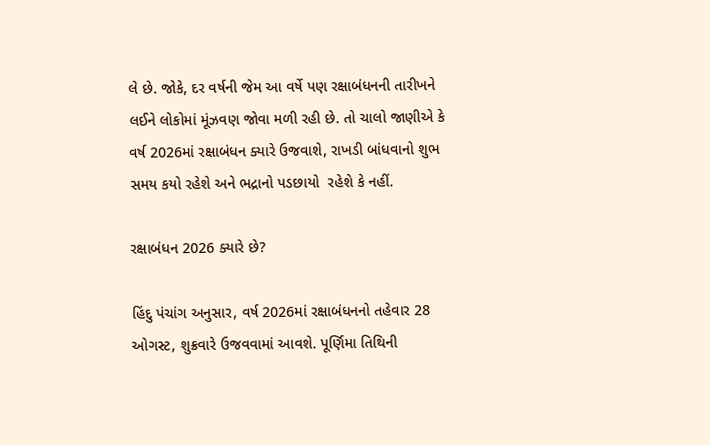લે છે. જોકે, દર વર્ષની જેમ આ વર્ષે પણ રક્ષાબંધનની તારીખને લઈને લોકોમાં મૂંઝવણ જોવા મળી રહી છે. તો ચાલો જાણીએ કે વર્ષ 2026માં રક્ષાબંધન ક્યારે ઉજવાશે, રાખડી બાંધવાનો શુભ સમય કયો રહેશે અને ભદ્રાનો પડછાયો  રહેશે કે નહીં.

રક્ષાબંધન 2026 ક્યારે છે?

હિંદુ પંચાંગ અનુસાર, વર્ષ 2026માં રક્ષાબંધનનો તહેવાર 28 ઓગસ્ટ, શુક્રવારે ઉજવવામાં આવશે. પૂર્ણિમા તિથિની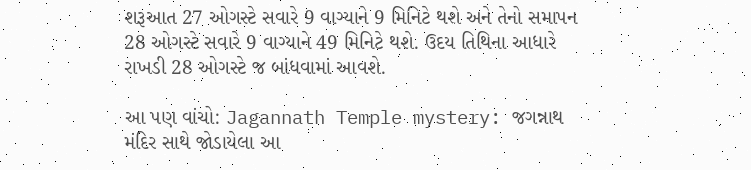શરૂઆત 27 ઓગસ્ટે સવારે 9 વાગ્યાને 9 મિનિટે થશે અને તેનો સમાપન 28 ઓગસ્ટે સવારે 9 વાગ્યાને 49 મિનિટે થશે. ઉદય તિથિના આધારે રાખડી 28 ઓગસ્ટે જ બાંધવામાં આવશે.

આ પણ વાંચો: Jagannath Temple mystery: જગન્નાથ મંદિર સાથે જોડાયેલા આ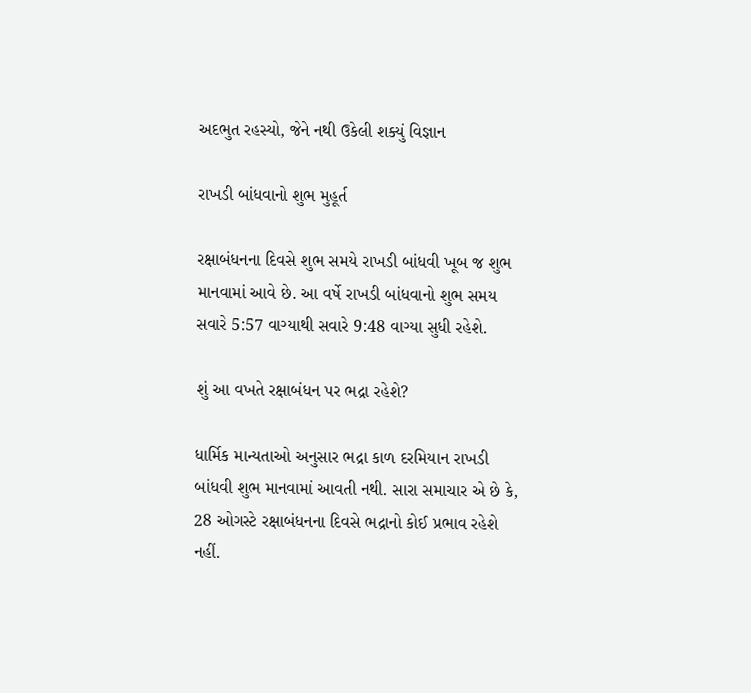અદભુત રહસ્યો, જેને નથી ઉકેલી શક્યું વિજ્ઞાન

રાખડી બાંધવાનો શુભ મુહૂર્ત

રક્ષાબંધનના દિવસે શુભ સમયે રાખડી બાંધવી ખૂબ જ શુભ માનવામાં આવે છે. આ વર્ષે રાખડી બાંધવાનો શુભ સમય સવારે 5:57 વાગ્યાથી સવારે 9:48 વાગ્યા સુધી રહેશે.

શું આ વખતે રક્ષાબંધન પર ભદ્રા રહેશે?

ધાર્મિક માન્યતાઓ અનુસાર ભદ્રા કાળ દરમિયાન રાખડી બાંધવી શુભ માનવામાં આવતી નથી. સારા સમાચાર એ છે કે, 28 ઓગસ્ટે રક્ષાબંધનના દિવસે ભદ્રાનો કોઈ પ્રભાવ રહેશે નહીં.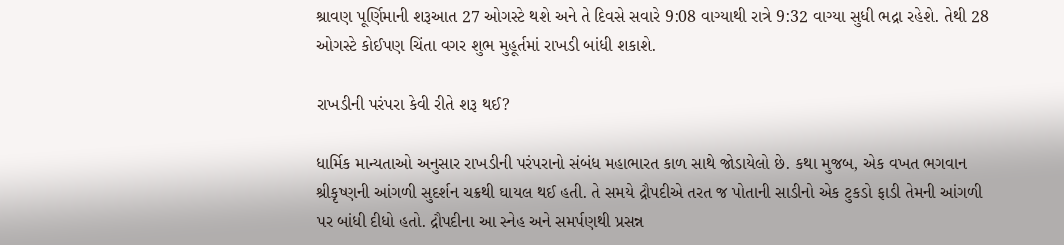શ્રાવણ પૂર્ણિમાની શરૂઆત 27 ઓગસ્ટે થશે અને તે દિવસે સવારે 9:08 વાગ્યાથી રાત્રે 9:32 વાગ્યા સુધી ભદ્રા રહેશે. તેથી 28 ઓગસ્ટે કોઈપણ ચિંતા વગર શુભ મુહૂર્તમાં રાખડી બાંધી શકાશે.

રાખડીની પરંપરા કેવી રીતે શરૂ થઈ?

ધાર્મિક માન્યતાઓ અનુસાર રાખડીની પરંપરાનો સંબંધ મહાભારત કાળ સાથે જોડાયેલો છે. કથા મુજબ, એક વખત ભગવાન શ્રીકૃષ્ણની આંગળી સુદર્શન ચક્રથી ઘાયલ થઈ હતી. તે સમયે દ્રૌપદીએ તરત જ પોતાની સાડીનો એક ટુકડો ફાડી તેમની આંગળી પર બાંધી દીધો હતો. દ્રૌપદીના આ સ્નેહ અને સમર્પણથી પ્રસન્ન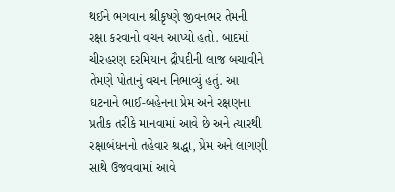થઈને ભગવાન શ્રીકૃષ્ણે જીવનભર તેમની રક્ષા કરવાનો વચન આપ્યો હતો. બાદમાં ચીરહરણ દરમિયાન દ્રૌપદીની લાજ બચાવીને તેમણે પોતાનું વચન નિભાવ્યું હતું. આ ઘટનાને ભાઈ-બહેનના પ્રેમ અને રક્ષણના પ્રતીક તરીકે માનવામાં આવે છે અને ત્યારથી રક્ષાબંધનનો તહેવાર શ્રદ્ધા, પ્રેમ અને લાગણી સાથે ઉજવવામાં આવે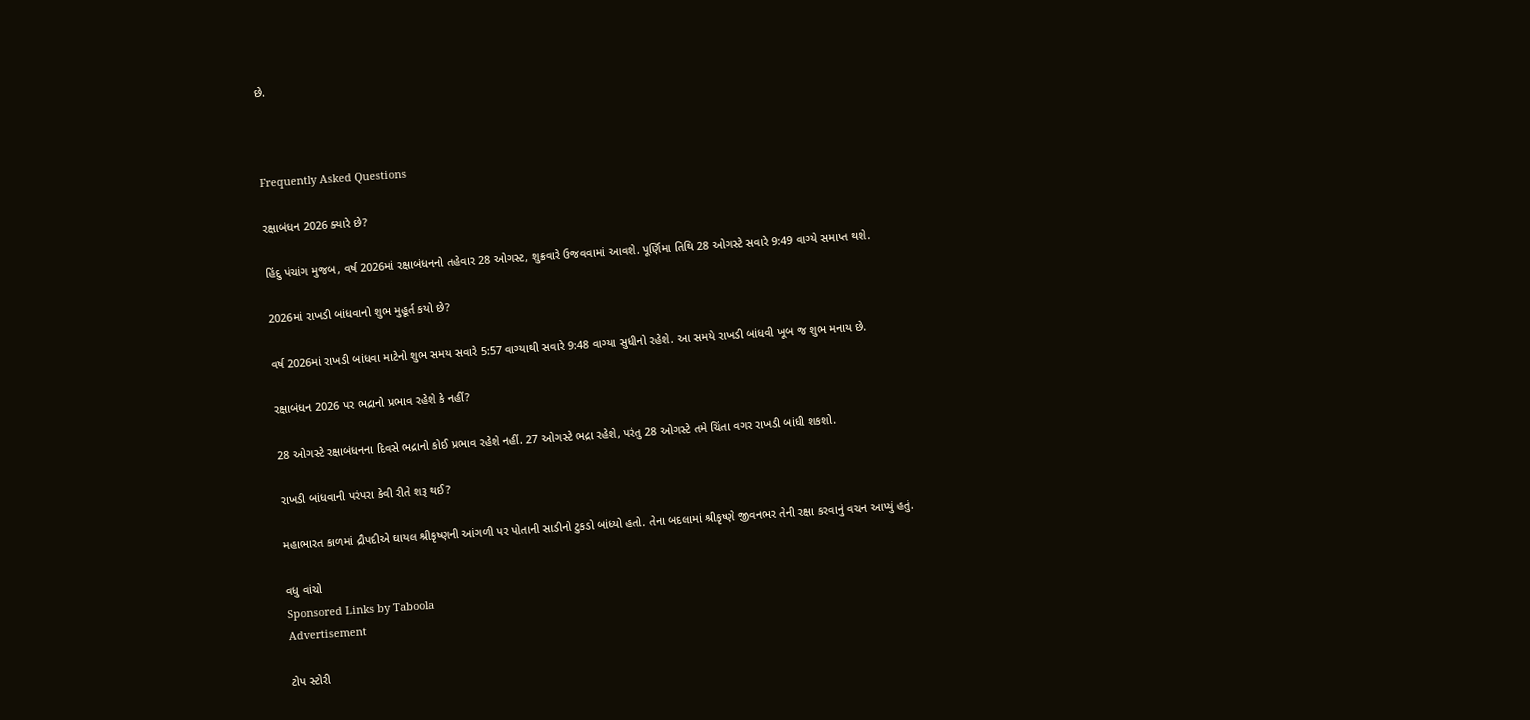છે.



Frequently Asked Questions

રક્ષાબંધન 2026 ક્યારે છે?

હિંદુ પંચાંગ મુજબ, વર્ષ 2026માં રક્ષાબંધનનો તહેવાર 28 ઓગસ્ટ, શુક્રવારે ઉજવવામાં આવશે. પૂર્ણિમા તિથિ 28 ઓગસ્ટે સવારે 9:49 વાગ્યે સમાપ્ત થશે.

2026માં રાખડી બાંધવાનો શુભ મુહૂર્ત કયો છે?

વર્ષ 2026માં રાખડી બાંધવા માટેનો શુભ સમય સવારે 5:57 વાગ્યાથી સવારે 9:48 વાગ્યા સુધીનો રહેશે. આ સમયે રાખડી બાંધવી ખૂબ જ શુભ મનાય છે.

રક્ષાબંધન 2026 પર ભદ્રાનો પ્રભાવ રહેશે કે નહીં?

28 ઓગસ્ટે રક્ષાબંધનના દિવસે ભદ્રાનો કોઈ પ્રભાવ રહેશે નહીં. 27 ઓગસ્ટે ભદ્રા રહેશે, પરંતુ 28 ઓગસ્ટે તમે ચિંતા વગર રાખડી બાંધી શકશો.

રાખડી બાંધવાની પરંપરા કેવી રીતે શરૂ થઈ?

મહાભારત કાળમાં દ્રૌપદીએ ઘાયલ શ્રીકૃષ્ણની આંગળી પર પોતાની સાડીનો ટુકડો બાંધ્યો હતો. તેના બદલામાં શ્રીકૃષ્ણે જીવનભર તેની રક્ષા કરવાનું વચન આપ્યું હતું.

વધુ વાંચો
Sponsored Links by Taboola
Advertisement

ટોપ સ્ટોરી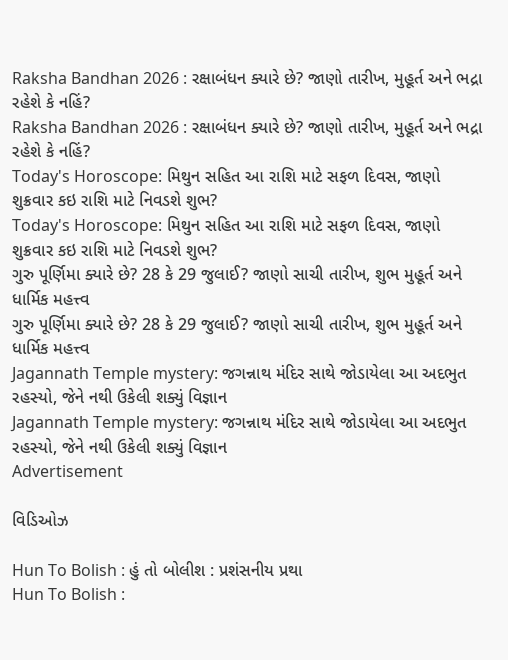Raksha Bandhan 2026 : રક્ષાબંધન ક્યારે છે? જાણો તારીખ, મુહૂર્ત અને ભદ્રા રહેશે કે નહિં?
Raksha Bandhan 2026 : રક્ષાબંધન ક્યારે છે? જાણો તારીખ, મુહૂર્ત અને ભદ્રા રહેશે કે નહિં?
Today's Horoscope: મિથુન સહિત આ રાશિ માટે સફળ દિવસ, જાણો શુક્રવાર કઇ રાશિ માટે નિવડશે શુભ?
Today's Horoscope: મિથુન સહિત આ રાશિ માટે સફળ દિવસ, જાણો શુક્રવાર કઇ રાશિ માટે નિવડશે શુભ?
ગુરુ પૂર્ણિમા ક્યારે છે? 28 કે 29 જુલાઈ? જાણો સાચી તારીખ, શુભ મુહૂર્ત અને ધાર્મિક મહત્ત્વ
ગુરુ પૂર્ણિમા ક્યારે છે? 28 કે 29 જુલાઈ? જાણો સાચી તારીખ, શુભ મુહૂર્ત અને ધાર્મિક મહત્ત્વ
Jagannath Temple mystery: જગન્નાથ મંદિર સાથે જોડાયેલા આ અદભુત રહસ્યો, જેને નથી ઉકેલી શક્યું વિજ્ઞાન
Jagannath Temple mystery: જગન્નાથ મંદિર સાથે જોડાયેલા આ અદભુત રહસ્યો, જેને નથી ઉકેલી શક્યું વિજ્ઞાન
Advertisement

વિડિઓઝ

Hun To Bolish : હું તો બોલીશ : પ્રશંસનીય પ્રથા
Hun To Bolish :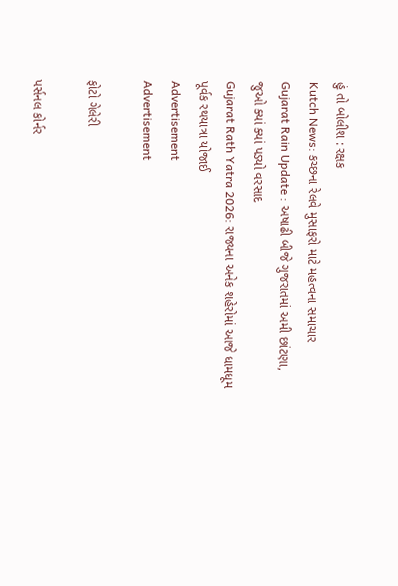હું તો બોલીશ : રક્ષક
Kutch News: કચ્છના રેલવે મુસાફરો માટે મહત્વના સમાચાર
Gujarat Rain Update : અષાઢી બીજે ગુજરાતમાં અમી છાંટણા, જુઓ ક્યાં ક્યાં પડ્યો વરસાદ
Gujarat Rath Yatra 2026: રાજ્યના અનેક શહેરોમાં આજે ધામધૂમ પૂર્વક રથયાત્રા યોજાઈ
Advertisement
Advertisement

ફોટો ગેલેરી

પર્સનલ કોર્નર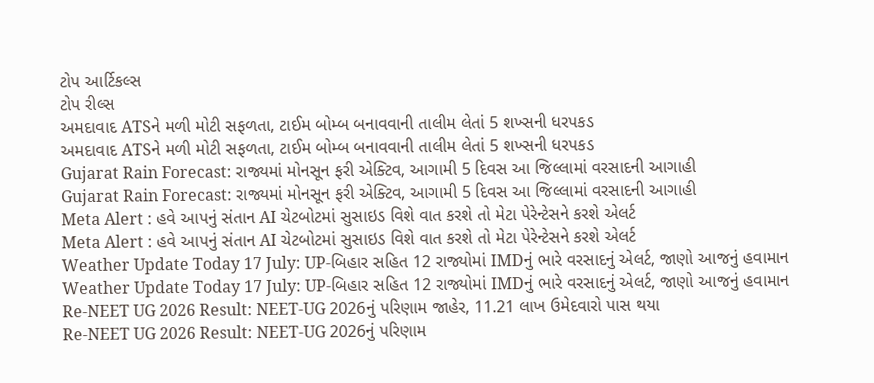ટોપ આર્ટિકલ્સ
ટોપ રીલ્સ
અમદાવાદ ATSને મળી મોટી સફળતા, ટાઈમ બોમ્બ બનાવવાની તાલીમ લેતાં 5 શખ્સની ધરપકડ
અમદાવાદ ATSને મળી મોટી સફળતા, ટાઈમ બોમ્બ બનાવવાની તાલીમ લેતાં 5 શખ્સની ધરપકડ
Gujarat Rain Forecast: રાજ્યમાં મોનસૂન ફરી એક્ટિવ, આગામી 5 દિવસ આ જિલ્લામાં વરસાદની આગાહી
Gujarat Rain Forecast: રાજ્યમાં મોનસૂન ફરી એક્ટિવ, આગામી 5 દિવસ આ જિલ્લામાં વરસાદની આગાહી
Meta Alert : હવે આપનું સંતાન AI ચેટબોટમાં સુસાઇડ વિશે વાત કરશે તો મેટા પેરેન્ટેસને કરશે એલર્ટ
Meta Alert : હવે આપનું સંતાન AI ચેટબોટમાં સુસાઇડ વિશે વાત કરશે તો મેટા પેરેન્ટેસને કરશે એલર્ટ
Weather Update Today 17 July: UP-બિહાર સહિત 12 રાજ્યોમાં IMDનું ભારે વરસાદનું એલર્ટ, જાણો આજનું હવામાન
Weather Update Today 17 July: UP-બિહાર સહિત 12 રાજ્યોમાં IMDનું ભારે વરસાદનું એલર્ટ, જાણો આજનું હવામાન
Re-NEET UG 2026 Result: NEET-UG 2026નું પરિણામ જાહેર, 11.21 લાખ ઉમેદવારો પાસ થયા
Re-NEET UG 2026 Result: NEET-UG 2026નું પરિણામ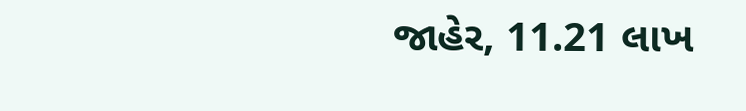જાહેર, 11.21 લાખ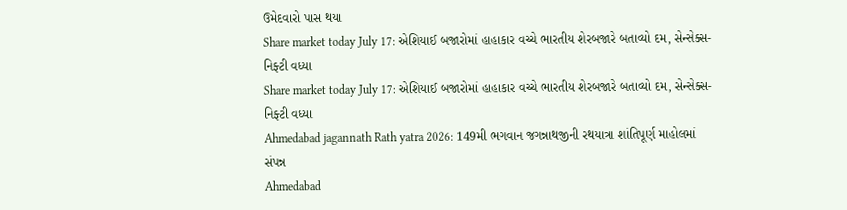ઉમેદવારો પાસ થયા
Share market today July 17: એશિયાઈ બજારોમાં હાહાકાર વચ્ચે ભારતીય શેરબજારે બતાવ્યો દમ, સેન્સેક્સ-નિફ્ટી વધ્યા
Share market today July 17: એશિયાઈ બજારોમાં હાહાકાર વચ્ચે ભારતીય શેરબજારે બતાવ્યો દમ, સેન્સેક્સ-નિફ્ટી વધ્યા
Ahmedabad jagannath Rath yatra 2026: 149મી ભગવાન જગન્નાથજીની રથયાત્રા શાંતિપૂર્ણ માહોલમાં સંપન્ન
Ahmedabad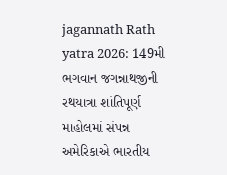jagannath Rath yatra 2026: 149મી ભગવાન જગન્નાથજીની રથયાત્રા શાંતિપૂર્ણ માહોલમાં સંપન્ન
અમેરિકાએ ભારતીય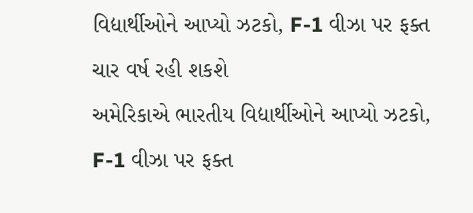વિદ્યાર્થીઓને આપ્યો ઝટકો, F-1 વીઝા પર ફક્ત ચાર વર્ષ રહી શકશે
અમેરિકાએ ભારતીય વિદ્યાર્થીઓને આપ્યો ઝટકો, F-1 વીઝા પર ફક્ત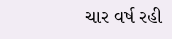ચાર વર્ષ રહી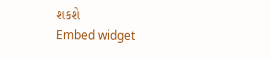શકશે
Embed widget